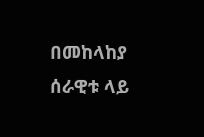በመከላከያ ሰራዊቱ ላይ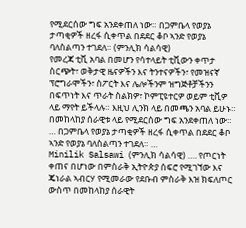የሚደርሰው ግፍ አንደቀጠለ ነው። በጋምቤላ የወያኔ ታጣቂዎች ዘረፋ ሲቀጥል በደደር ቆቦ ኣንድ የወያኔ ባለስልጣን ተገደለ። (ምንሊክ ሳልሳዊ)
የመረጃ ቲቪ አባል በመሆን የሳተላይት ቲቪውን ቀጥታ ስርጭት፣ ወቅታዊ ዜናዎችን እና ትንተናዎችን፣ የመዝናኛ ፕሮግራሞችን፣ ስፖርት እና ሌሎችንም ዝግጅቶቻችንን በፍጥነት እና ጥራት ስልክዎ፣ ኮምፒዩተርዎ ወይም ቲቪዎ ላይ ማየት ይችላሉ። እዚህ ሊንክ ላይ በመጫን አባል ይሁኑ።
በመከላከያ ሰራዊቱ ላይ የሚደርሰው ግፍ አንደቀጠለ ነው። … በጋምቤላ የወያኔ ታጣቂዎች ዘረፋ ሲቀጥል በደደር ቆቦ ኣንድ የወያኔ ባለስልጣን ተገደለ። …
Minilik Salsawi (ምንሊክ ሳልሳዊ) …. የጦርነት ቀጠና በሆነው በምስራቅ ኢትዮጵያ ሰፍሮ የሚገኘው እና ጄነራል ኣብርሃ የሚመራው የደቡብ ምስራቅ እዝ ክፍለጦር ውስጥ በመከላከያ ሰራዊት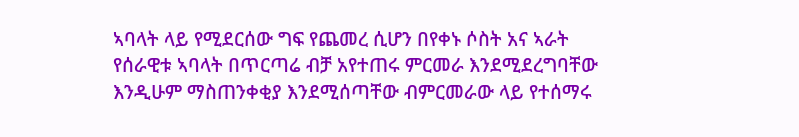ኣባላት ላይ የሚደርሰው ግፍ የጨመረ ሲሆን በየቀኑ ሶስት አና ኣራት የሰራዊቱ ኣባላት በጥርጣሬ ብቻ አየተጠሩ ምርመራ እንደሚደረግባቸው እንዲሁም ማስጠንቀቂያ እንደሚሰጣቸው ብምርመራው ላይ የተሰማሩ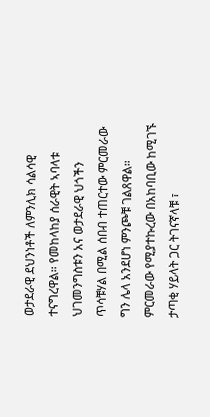ወታደራዊ ደህንነቶች ለምንሊክ ሳልሳዊ ተናግረዋል። የመከላከያ ሰራዊት ኣባላቱ ህገመንግስቱን አና ወታደራዊ ህጎችን ጥሳቹሃል በሚል ሰበብ ተጠርተው ምርመራው ግን ሌላ አንደሆነ ምንጮቹ ገልጸዋል።
ምርመራው የሚያተኩረው በአከባቢው ከሚገኙ ታጣቂ ሃይላት ጋር ትገናኛላቹ ፣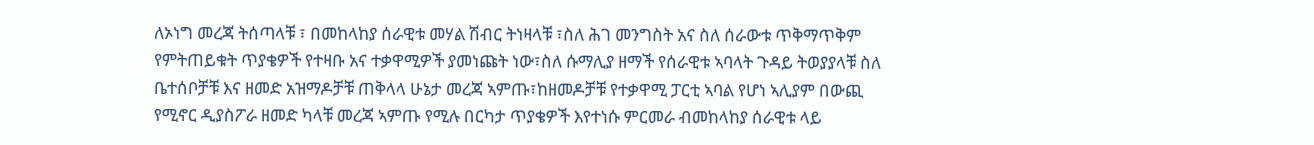ለኦነግ መረጃ ትሰጣላቹ ፣ በመከላከያ ሰራዊቱ መሃል ሽብር ትነዛላቹ ፣ስለ ሕገ መንግስት አና ስለ ሰራውቱ ጥቅማጥቅም የምትጠይቁት ጥያቄዎች የተዛቡ አና ተቃዋሚዎች ያመነጩት ነው፣ስለ ሱማሊያ ዘማች የሰራዊቱ ኣባላት ጉዳይ ትወያያላቹ ስለ ቤተሰቦቻቹ እና ዘመድ አዝማዶቻቹ ጠቅላላ ሁኔታ መረጃ ኣምጡ፣ከዘመዶቻቹ የተቃዋሚ ፓርቲ ኣባል የሆነ ኣሊያም በውጪ የሚኖር ዲያስፖራ ዘመድ ካላቹ መረጃ ኣምጡ የሚሉ በርካታ ጥያቄዎች እየተነሱ ምርመራ ብመከላከያ ሰራዊቱ ላይ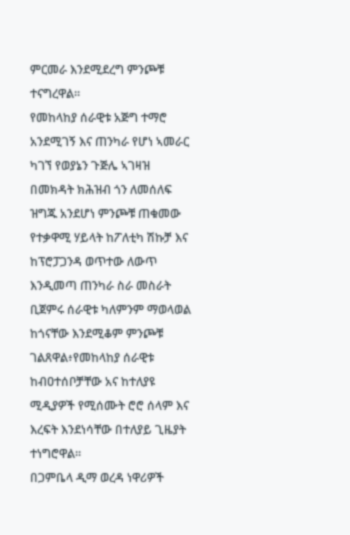ምርመራ እንደሚደረግ ምንጮቹ ተናግረዋል።
የመከላከያ ሰራዊቱ አጅግ ተማሮ አንደሚገኝ እና ጠንካራ የሆነ ኣመራር ካገኘ የወያኔን ጉጅሌ ኣገዛዝ በመክዳት ክሕዝብ ጎን ለመሰለፍ ዝግጁ አንደሆነ ምንጮቹ ጠቁመው የተቃዋሚ ሃይላት ከፖለቲካ ሽኩቻ እና ከፕሮፓጋንዳ ወጥተው ለውጥ እንዲመጣ ጠንካራ ስራ መስራት ቢጀምሩ ሰራዊቱ ካለምንም ማወላወል ከጎናቸው እንደሚቆም ምንጮቹ ገልጸዋል፥የመከላከያ ሰራዊቱ ከብዐተሰቦቻቸው አና ከተለያዩ ሚዲያዎች የሚሰሙት ሮሮ ሰላም እና እረፍት እንደነሳቸው በተለያይ ጊዜያት ተነግሮዋል።
በጋምቤላ ዲማ ወረዳ ነዋሪዎች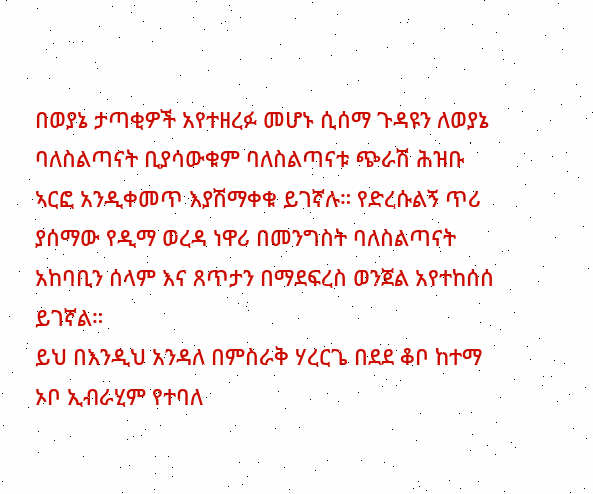በወያኔ ታጣቂዎች አየተዘረፉ መሆኑ ሲሰማ ጉዳዩን ለወያኔ ባለስልጣናት ቢያሳውቁም ባለስልጣናቱ ጭራሽ ሕዝቡ ኣርፎ አንዲቀመጥ እያሽማቀቁ ይገኛሉ። የድረሱልኝ ጥሪ ያሰማው የዲማ ወረዳ ነዋሪ በመንግስት ባለስልጣናት አከባቢን ሰላም እና ጸጥታን በማደፍረስ ወንጀል አየተከሰሰ ይገኛል።
ይህ በእንዲህ አንዳለ በምስራቅ ሃረርጌ በደደ ቆቦ ከተማ ኦቦ ኢብራሂም የተባለ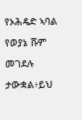የኦሕዴድ ኣባል የወያኔ ሹም መገደሉ ታውቋል፥ይህ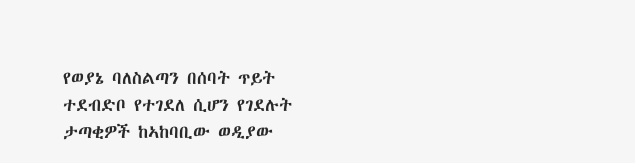የወያኔ ባለስልጣን በሰባት ጥይት ተደብድቦ የተገደለ ሲሆን የገደሉት ታጣቂዎች ከኣከባቢው ወዲያው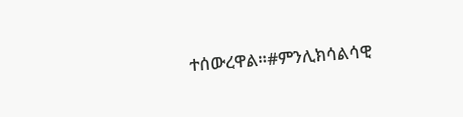ተሰውረዋል።#ምንሊክሳልሳዊ